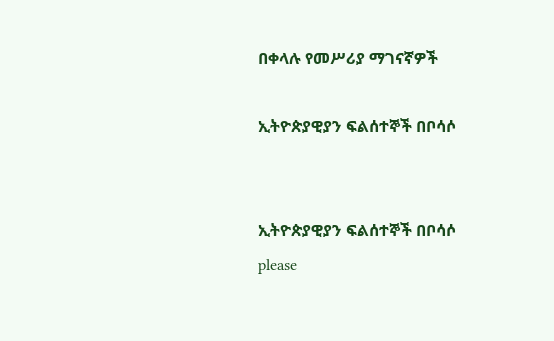በቀላሉ የመሥሪያ ማገናኛዎች

ኢትዮጵያዊያን ፍልሰተኞች በቦሳሶ


ኢትዮጵያዊያን ፍልሰተኞች በቦሳሶ
please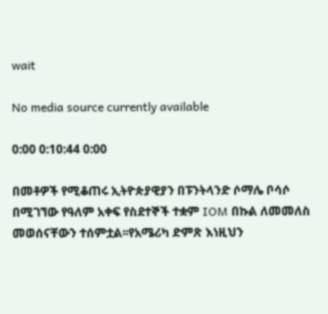wait

No media source currently available

0:00 0:10:44 0:00

በመቶዎች የሚቆጠሩ ኢትዮጵያዊያን በፑንትላንድ ሶማሌ ቦሳሶ በሚገኘው የዓለም አቀፍ የስደተኞች ተቋም IOM በኩል ለመመለስ መወሰናቸውን ተሰምቷል፡፡የአሜሪካ ድምጽ እነዚህን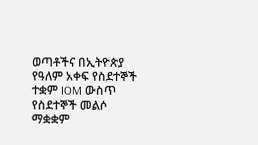ወጣቶችና በኢትዮጵያ የዓለም አቀፍ የስደተኞች ተቋም IOM ውስጥ የስደተኞች መልሶ ማቋቋም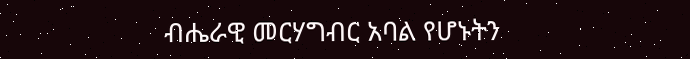ብሔራዊ መርሃግብር አባል የሆኑትን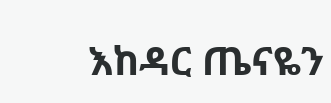እከዳር ጤናዬን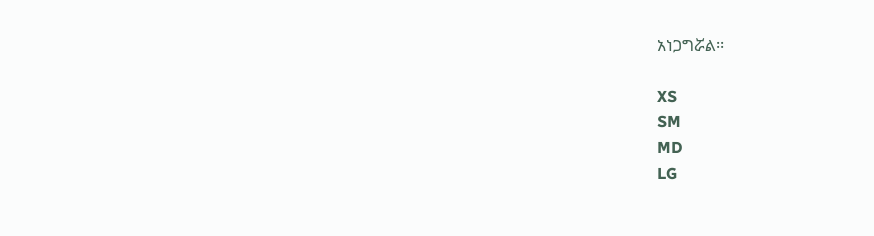አነጋግሯል፡፡

XS
SM
MD
LG